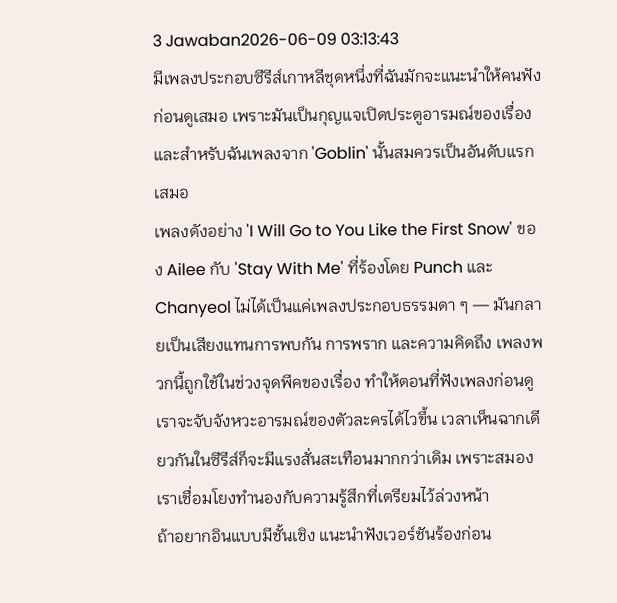3 Jawaban2026-06-09 03:13:43
มีเพลงประกอบซีรีส์เกาหลีชุดหนึ่งที่ฉันมักจะแนะนำให้คนฟังก่อนดูเสมอ เพราะมันเป็นกุญแจเปิดประตูอารมณ์ของเรื่อง และสำหรับฉันเพลงจาก 'Goblin' นั้นสมควรเป็นอันดับแรกเสมอ
เพลงดังอย่าง 'I Will Go to You Like the First Snow' ของ Ailee กับ 'Stay With Me' ที่ร้องโดย Punch และ Chanyeol ไม่ได้เป็นแค่เพลงประกอบธรรมดา ๆ — มันกลายเป็นเสียงแทนการพบกัน การพราก และความคิดถึง เพลงพวกนี้ถูกใช้ในช่วงจุดพีคของเรื่อง ทำให้ตอนที่ฟังเพลงก่อนดูเราจะจับจังหวะอารมณ์ของตัวละครได้ไวขึ้น เวลาเห็นฉากเดียวกันในซีรีส์ก็จะมีแรงสั่นสะเทือนมากกว่าเดิม เพราะสมองเราเชื่อมโยงทำนองกับความรู้สึกที่เตรียมไว้ล่วงหน้า
ถ้าอยากอินแบบมีชั้นเชิง แนะนำฟังเวอร์ชันร้องก่อน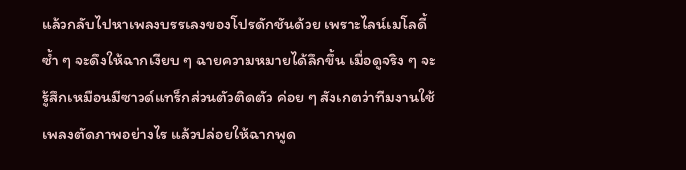แล้วกลับไปหาเพลงบรรเลงของโปรดักชันด้วย เพราะไลน์เมโลดี้ซ้ำ ๆ จะดึงให้ฉากเงียบ ๆ ฉายความหมายได้ลึกขึ้น เมื่อดูจริง ๆ จะรู้สึกเหมือนมีซาวด์แทร็กส่วนตัวติดตัว ค่อย ๆ สังเกตว่าทีมงานใช้เพลงตัดภาพอย่างไร แล้วปล่อยให้ฉากพูด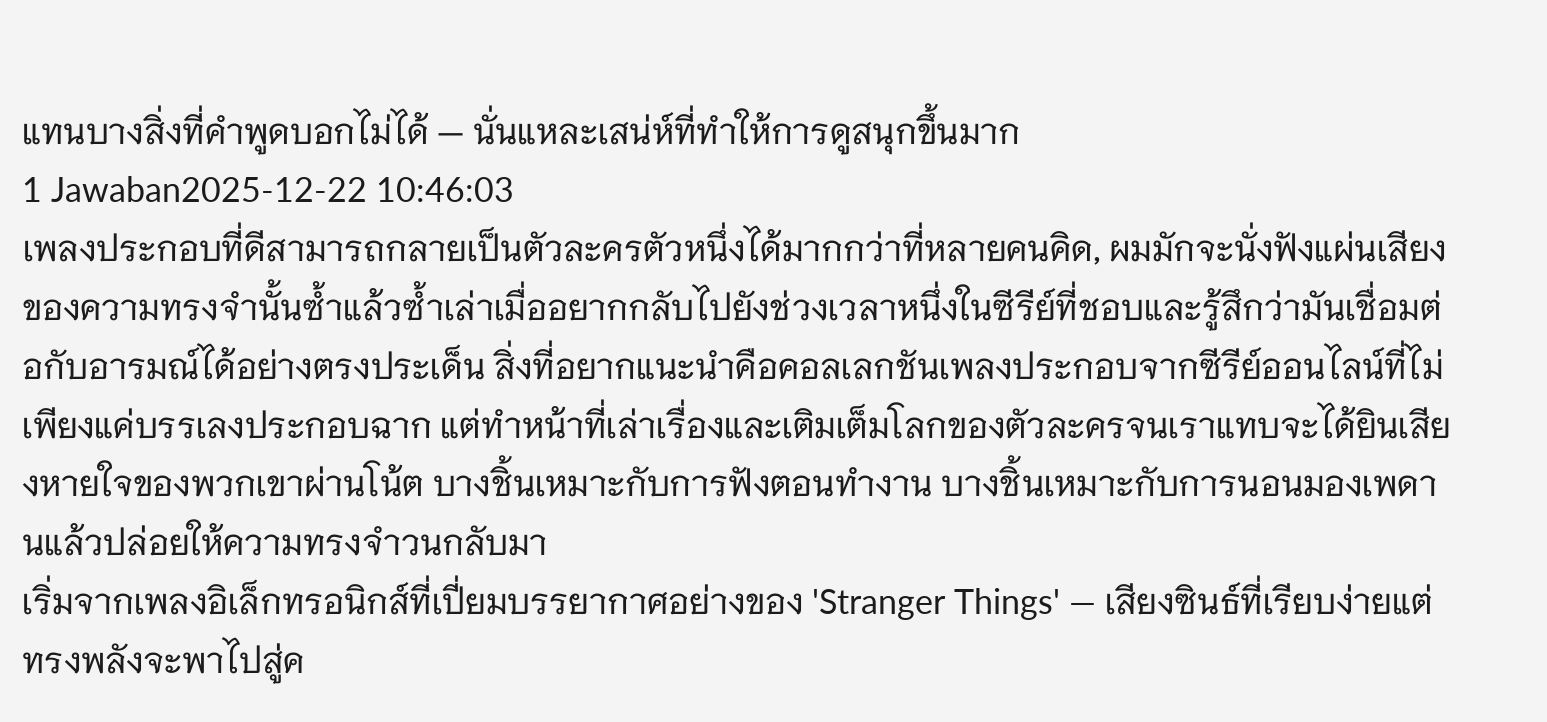แทนบางสิ่งที่คำพูดบอกไม่ได้ — นั่นแหละเสน่ห์ที่ทำให้การดูสนุกขึ้นมาก
1 Jawaban2025-12-22 10:46:03
เพลงประกอบที่ดีสามารถกลายเป็นตัวละครตัวหนึ่งได้มากกว่าที่หลายคนคิด, ผมมักจะนั่งฟังแผ่นเสียงของความทรงจำนั้นซ้ำแล้วซ้ำเล่าเมื่ออยากกลับไปยังช่วงเวลาหนึ่งในซีรีย์ที่ชอบและรู้สึกว่ามันเชื่อมต่อกับอารมณ์ได้อย่างตรงประเด็น สิ่งที่อยากแนะนำคือคอลเลกชันเพลงประกอบจากซีรีย์ออนไลน์ที่ไม่เพียงแค่บรรเลงประกอบฉาก แต่ทำหน้าที่เล่าเรื่องและเติมเต็มโลกของตัวละครจนเราแทบจะได้ยินเสียงหายใจของพวกเขาผ่านโน้ต บางชิ้นเหมาะกับการฟังตอนทำงาน บางชิ้นเหมาะกับการนอนมองเพดานแล้วปล่อยให้ความทรงจำวนกลับมา
เริ่มจากเพลงอิเล็กทรอนิกส์ที่เปี่ยมบรรยากาศอย่างของ 'Stranger Things' — เสียงซินธ์ที่เรียบง่ายแต่ทรงพลังจะพาไปสู่ค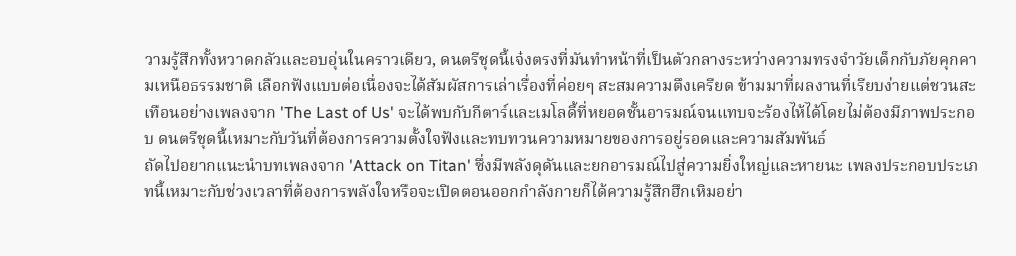วามรู้สึกทั้งหวาดกลัวและอบอุ่นในคราวเดียว, ดนตรีชุดนี้เจ๋งตรงที่มันทำหน้าที่เป็นตัวกลางระหว่างความทรงจำวัยเด็กกับภัยคุกคามเหนือธรรมชาติ เลือกฟังแบบต่อเนื่องจะได้สัมผัสการเล่าเรื่องที่ค่อยๆ สะสมความตึงเครียด ข้ามมาที่ผลงานที่เรียบง่ายแต่ชวนสะเทือนอย่างเพลงจาก 'The Last of Us' จะได้พบกับกีตาร์และเมโลดี้ที่หยอดชั้นอารมณ์จนแทบจะร้องไห้ได้โดยไม่ต้องมีภาพประกอบ ดนตรีชุดนี้เหมาะกับวันที่ต้องการความตั้งใจฟังและทบทวนความหมายของการอยู่รอดและความสัมพันธ์
ถัดไปอยากแนะนำบทเพลงจาก 'Attack on Titan' ซึ่งมีพลังดุดันและยกอารมณ์ไปสู่ความยิ่งใหญ่และหายนะ เพลงประกอบประเภทนี้เหมาะกับช่วงเวลาที่ต้องการพลังใจหรือจะเปิดตอนออกกำลังกายก็ได้ความรู้สึกฮึกเหิมอย่า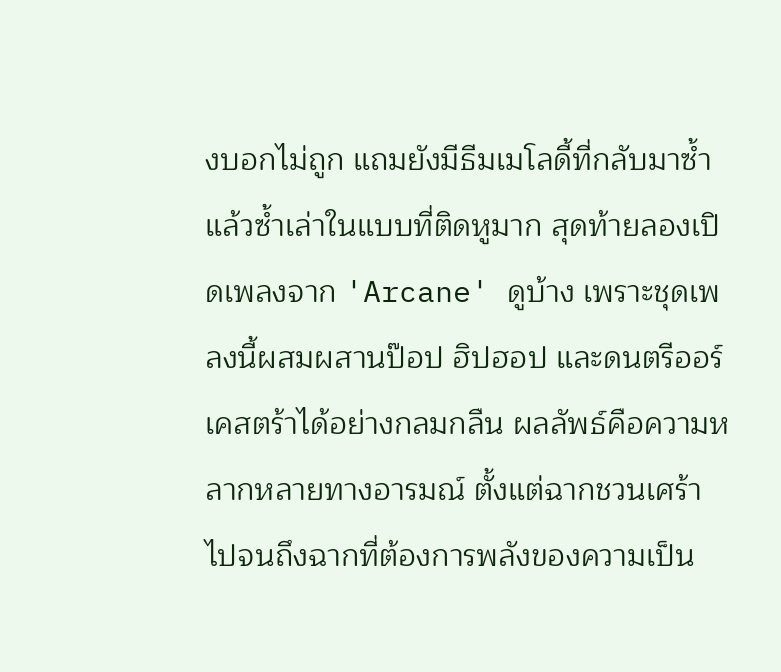งบอกไม่ถูก แถมยังมีธีมเมโลดี้ที่กลับมาซ้ำแล้วซ้ำเล่าในแบบที่ติดหูมาก สุดท้ายลองเปิดเพลงจาก 'Arcane' ดูบ้าง เพราะชุดเพลงนี้ผสมผสานป๊อป ฮิปฮอป และดนตรีออร์เคสตร้าได้อย่างกลมกลืน ผลลัพธ์คือความหลากหลายทางอารมณ์ ตั้งแต่ฉากชวนเศร้าไปจนถึงฉากที่ต้องการพลังของความเป็น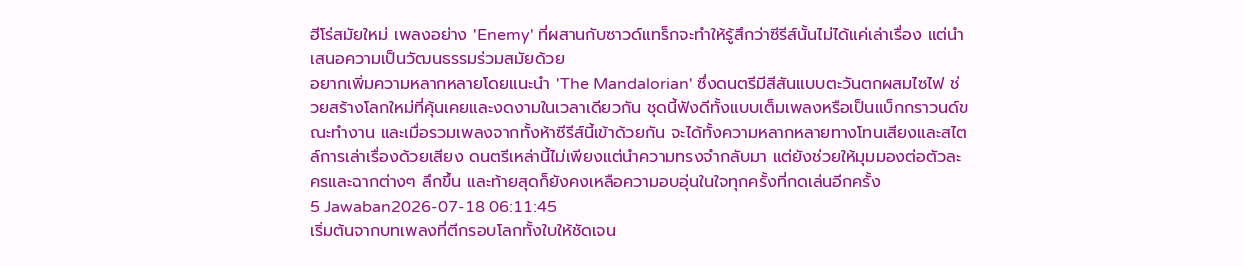ฮีโร่สมัยใหม่ เพลงอย่าง 'Enemy' ที่ผสานกับซาวด์แทร็กจะทำให้รู้สึกว่าซีรีส์นั้นไม่ได้แค่เล่าเรื่อง แต่นำเสนอความเป็นวัฒนธรรมร่วมสมัยด้วย
อยากเพิ่มความหลากหลายโดยแนะนำ 'The Mandalorian' ซึ่งดนตรีมีสีสันแบบตะวันตกผสมไซไฟ ช่วยสร้างโลกใหม่ที่คุ้นเคยและงดงามในเวลาเดียวกัน ชุดนี้ฟังดีทั้งแบบเต็มเพลงหรือเป็นแบ็กกราวนด์ขณะทำงาน และเมื่อรวมเพลงจากทั้งห้าซีรีส์นี้เข้าด้วยกัน จะได้ทั้งความหลากหลายทางโทนเสียงและสไตล์การเล่าเรื่องด้วยเสียง ดนตรีเหล่านี้ไม่เพียงแต่นำความทรงจำกลับมา แต่ยังช่วยให้มุมมองต่อตัวละครและฉากต่างๆ ลึกขึ้น และท้ายสุดก็ยังคงเหลือความอบอุ่นในใจทุกครั้งที่กดเล่นอีกครั้ง
5 Jawaban2026-07-18 06:11:45
เริ่มต้นจากบทเพลงที่ตีกรอบโลกทั้งใบให้ชัดเจน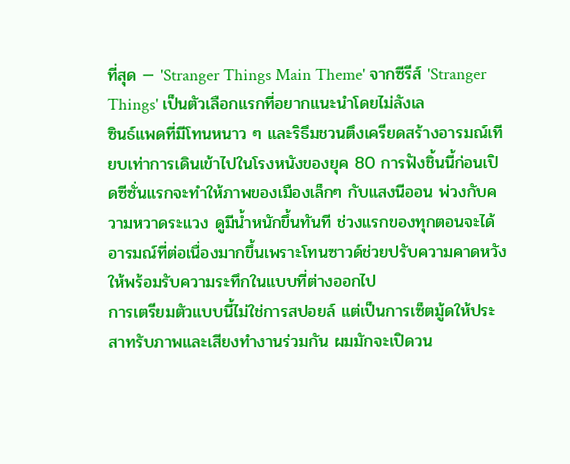ที่สุด — 'Stranger Things Main Theme' จากซีรีส์ 'Stranger Things' เป็นตัวเลือกแรกที่อยากแนะนำโดยไม่ลังเล
ซินธ์แพดที่มีโทนหนาว ๆ และริธึมชวนตึงเครียดสร้างอารมณ์เทียบเท่าการเดินเข้าไปในโรงหนังของยุค 80 การฟังชิ้นนี้ก่อนเปิดซีซั่นแรกจะทำให้ภาพของเมืองเล็กๆ กับแสงนีออน พ่วงกับความหวาดระแวง ดูมีน้ำหนักขึ้นทันที ช่วงแรกของทุกตอนจะได้อารมณ์ที่ต่อเนื่องมากขึ้นเพราะโทนซาวด์ช่วยปรับความคาดหวังให้พร้อมรับความระทึกในแบบที่ต่างออกไป
การเตรียมตัวแบบนี้ไม่ใช่การสปอยล์ แต่เป็นการเซ็ตมู้ดให้ประสาทรับภาพและเสียงทำงานร่วมกัน ผมมักจะเปิดวน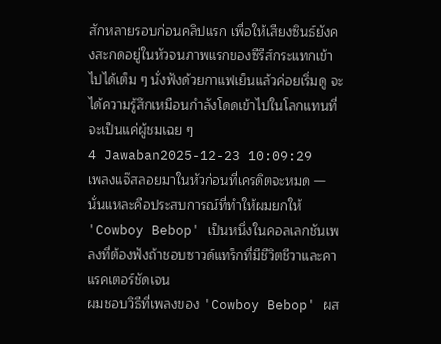สักหลายรอบก่อนคลิปแรก เพื่อให้เสียงซินธ์ยังคงสะกดอยู่ในหัวจนภาพแรกของซีรีส์กระแทกเข้าไปได้เต็ม ๆ นั่งฟังด้วยกาแฟเย็นแล้วค่อยเริ่มดู จะได้ความรู้สึกเหมือนกำลังโดดเข้าไปในโลกแทนที่จะเป็นแค่ผู้ชมเฉย ๆ
4 Jawaban2025-12-23 10:09:29
เพลงแจ๊สลอยมาในหัวก่อนที่เครดิตจะหมด — นั่นแหละคือประสบการณ์ที่ทำให้ผมยกให้ 'Cowboy Bebop' เป็นหนึ่งในคอลเลกชันเพลงที่ต้องฟังถ้าชอบซาวด์แทร็กที่มีชีวิตชีวาและคาแรคเตอร์ชัดเจน
ผมชอบวิธีที่เพลงของ 'Cowboy Bebop' ผส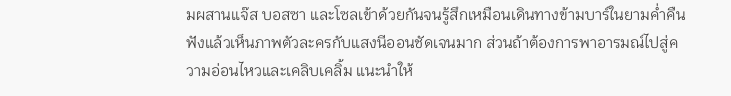มผสานแจ๊ส บอสซา และโซลเข้าด้วยกันจนรู้สึกเหมือนเดินทางข้ามบาร์ในยามค่ำคืน ฟังแล้วเห็นภาพตัวละครกับแสงนีออนชัดเจนมาก ส่วนถ้าต้องการพาอารมณ์ไปสู่ความอ่อนไหวและเคลิบเคลิ้ม แนะนำให้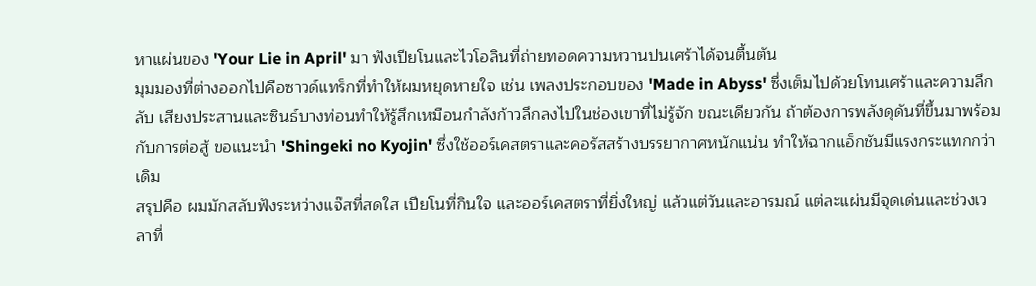หาแผ่นของ 'Your Lie in April' มา ฟังเปียโนและไวโอลินที่ถ่ายทอดความหวานปนเศร้าได้จนตื้นตัน
มุมมองที่ต่างออกไปคือซาวด์แทร็กที่ทำให้ผมหยุดหายใจ เช่น เพลงประกอบของ 'Made in Abyss' ซึ่งเต็มไปด้วยโทนเศร้าและความลึกลับ เสียงประสานและซินธ์บางท่อนทำให้รู้สึกเหมือนกำลังก้าวลึกลงไปในช่องเขาที่ไม่รู้จัก ขณะเดียวกัน ถ้าต้องการพลังดุดันที่ขึ้นมาพร้อมกับการต่อสู้ ขอแนะนำ 'Shingeki no Kyojin' ซึ่งใช้ออร์เคสตราและคอรัสสร้างบรรยากาศหนักแน่น ทำให้ฉากแอ็กชันมีแรงกระแทกกว่าเดิม
สรุปคือ ผมมักสลับฟังระหว่างแจ๊สที่สดใส เปียโนที่กินใจ และออร์เคสตราที่ยิ่งใหญ่ แล้วแต่วันและอารมณ์ แต่ละแผ่นมีจุดเด่นและช่วงเวลาที่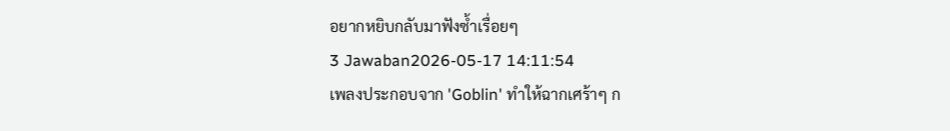อยากหยิบกลับมาฟังซ้ำเรื่อยๆ
3 Jawaban2026-05-17 14:11:54
เพลงประกอบจาก 'Goblin' ทำให้ฉากเศร้าๆ ก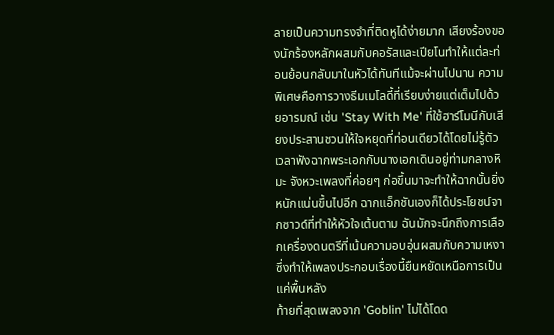ลายเป็นความทรงจำที่ติดหูได้ง่ายมาก เสียงร้องของนักร้องหลักผสมกับคอรัสและเปียโนทำให้แต่ละท่อนย้อนกลับมาในหัวได้ทันทีแม้จะผ่านไปนาน ความพิเศษคือการวางธีมเมโลดี้ที่เรียบง่ายแต่เต็มไปด้วยอารมณ์ เช่น 'Stay With Me' ที่ใช้ฮาร์โมนีกับเสียงประสานชวนให้ใจหยุดที่ท่อนเดียวได้โดยไม่รู้ตัว
เวลาฟังฉากพระเอกกับนางเอกเดินอยู่ท่ามกลางหิมะ จังหวะเพลงที่ค่อยๆ ก่อขึ้นมาจะทำให้ฉากนั้นยิ่งหนักแน่นขึ้นไปอีก ฉากแอ็กชันเองก็ได้ประโยชน์จากซาวด์ที่ทำให้หัวใจเต้นตาม ฉันมักจะนึกถึงการเลือกเครื่องดนตรีที่เน้นความอบอุ่นผสมกับความเหงา ซึ่งทำให้เพลงประกอบเรื่องนี้ยืนหยัดเหนือการเป็นแค่พื้นหลัง
ท้ายที่สุดเพลงจาก 'Goblin' ไม่ได้โดด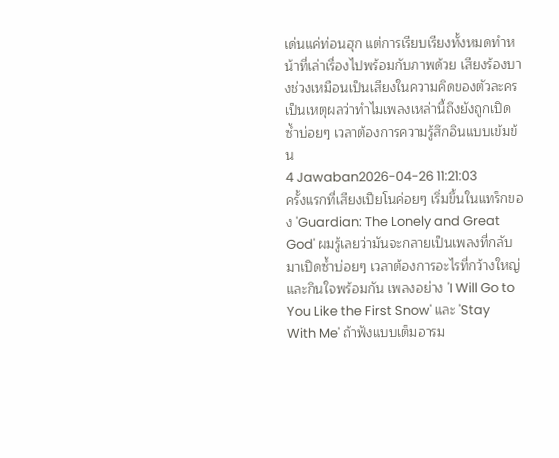เด่นแค่ท่อนฮุก แต่การเรียบเรียงทั้งหมดทำหน้าที่เล่าเรื่องไปพร้อมกับภาพด้วย เสียงร้องบางช่วงเหมือนเป็นเสียงในความคิดของตัวละคร เป็นเหตุผลว่าทำไมเพลงเหล่านี้ถึงยังถูกเปิดซ้ำบ่อยๆ เวลาต้องการความรู้สึกอินแบบเข้มข้น
4 Jawaban2026-04-26 11:21:03
ครั้งแรกที่เสียงเปียโนค่อยๆ เริ่มขึ้นในแทร็กของ 'Guardian: The Lonely and Great God' ผมรู้เลยว่ามันจะกลายเป็นเพลงที่กลับมาเปิดซ้ำบ่อยๆ เวลาต้องการอะไรที่กว้างใหญ่และกินใจพร้อมกัน เพลงอย่าง 'I Will Go to You Like the First Snow' และ 'Stay With Me' ถ้าฟังแบบเต็มอารม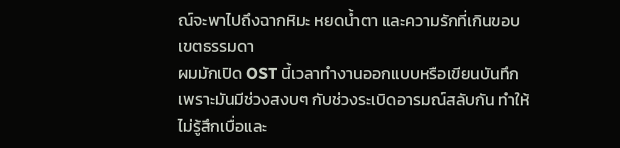ณ์จะพาไปถึงฉากหิมะ หยดน้ำตา และความรักที่เกินขอบเขตธรรมดา
ผมมักเปิด OST นี้เวลาทำงานออกแบบหรือเขียนบันทึก เพราะมันมีช่วงสงบๆ กับช่วงระเบิดอารมณ์สลับกัน ทำให้ไม่รู้สึกเบื่อและ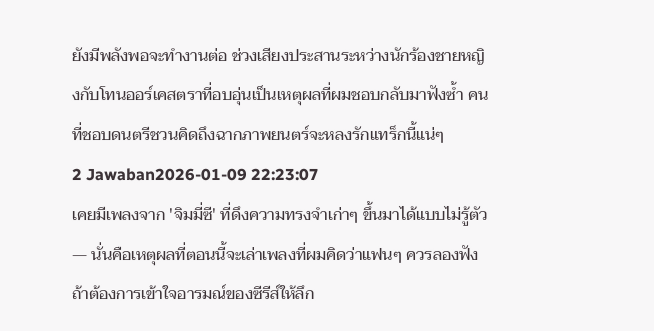ยังมีพลังพอจะทำงานต่อ ช่วงเสียงประสานระหว่างนักร้องชายหญิงกับโทนออร์เคสตราที่อบอุ่นเป็นเหตุผลที่ผมชอบกลับมาฟังซ้ำ คนที่ชอบดนตรีชวนคิดถึงฉากภาพยนตร์จะหลงรักแทร็กนี้แน่ๆ
2 Jawaban2026-01-09 22:23:07
เคยมีเพลงจาก 'จิมมี่ซี' ที่ดึงความทรงจำเก่าๆ ขึ้นมาได้แบบไม่รู้ตัว — นั่นคือเหตุผลที่ตอนนี้จะเล่าเพลงที่ผมคิดว่าแฟนๆ ควรลองฟังถ้าต้องการเข้าใจอารมณ์ของซีรีส์ให้ลึก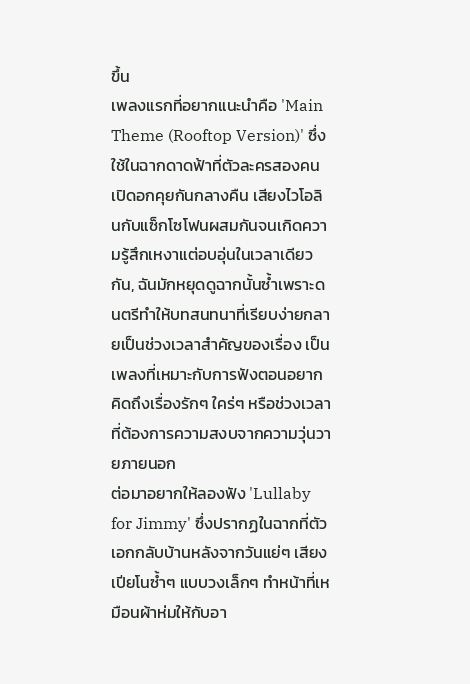ขึ้น
เพลงแรกที่อยากแนะนำคือ 'Main Theme (Rooftop Version)' ซึ่งใช้ในฉากดาดฟ้าที่ตัวละครสองคนเปิดอกคุยกันกลางคืน เสียงไวโอลินกับแซ็กโซโฟนผสมกันจนเกิดความรู้สึกเหงาแต่อบอุ่นในเวลาเดียวกัน, ฉันมักหยุดดูฉากนั้นซ้ำเพราะดนตรีทำให้บทสนทนาที่เรียบง่ายกลายเป็นช่วงเวลาสำคัญของเรื่อง เป็นเพลงที่เหมาะกับการฟังตอนอยากคิดถึงเรื่องรักๆ ใคร่ๆ หรือช่วงเวลาที่ต้องการความสงบจากความวุ่นวายภายนอก
ต่อมาอยากให้ลองฟัง 'Lullaby for Jimmy' ซึ่งปรากฏในฉากที่ตัวเอกกลับบ้านหลังจากวันแย่ๆ เสียงเปียโนซ้ำๆ แบบวงเล็กๆ ทำหน้าที่เหมือนผ้าห่มให้กับอา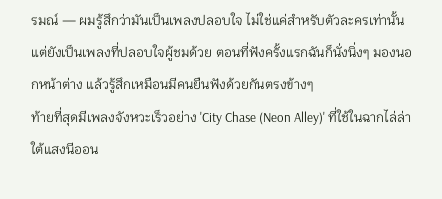รมณ์ — ผมรู้สึกว่ามันเป็นเพลงปลอบใจ ไม่ใช่แค่สำหรับตัวละครเท่านั้น แต่ยังเป็นเพลงที่ปลอบใจผู้ชมด้วย ตอนที่ฟังครั้งแรกฉันก็นั่งนิ่งๆ มองนอกหน้าต่าง แล้วรู้สึกเหมือนมีคนยืนฟังด้วยกันตรงข้างๆ
ท้ายที่สุดมีเพลงจังหวะเร็วอย่าง 'City Chase (Neon Alley)' ที่ใช้ในฉากไล่ล่าใต้แสงนีออน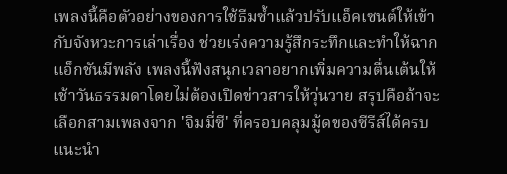เพลงนี้คือตัวอย่างของการใช้ธีมซ้ำแล้วปรับแอ็คเซนต์ให้เข้ากับจังหวะการเล่าเรื่อง ช่วยเร่งความรู้สึกระทึกและทำให้ฉากแอ็กชันมีพลัง เพลงนี้ฟังสนุกเวลาอยากเพิ่มความตื่นเต้นให้เช้าวันธรรมดาโดยไม่ต้องเปิดข่าวสารให้วุ่นวาย สรุปคือถ้าจะเลือกสามเพลงจาก 'จิมมี่ซี' ที่ครอบคลุมมู้ดของซีรีส์ได้ครบ แนะนำ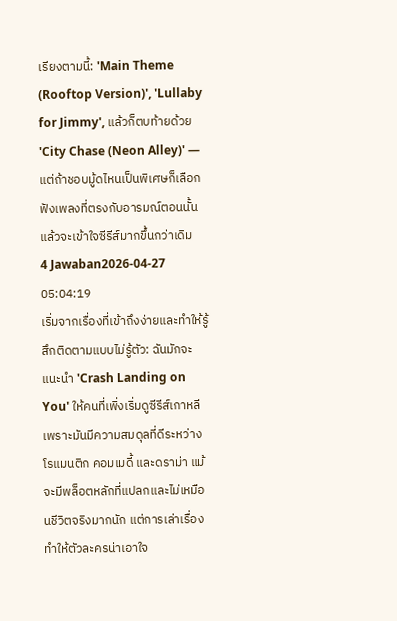เรียงตามนี้: 'Main Theme (Rooftop Version)', 'Lullaby for Jimmy', แล้วก็ตบท้ายด้วย 'City Chase (Neon Alley)' — แต่ถ้าชอบมู้ดไหนเป็นพิเศษก็เลือกฟังเพลงที่ตรงกับอารมณ์ตอนนั้น แล้วจะเข้าใจซีรีส์มากขึ้นกว่าเดิม
4 Jawaban2026-04-27 05:04:19
เริ่มจากเรื่องที่เข้าถึงง่ายและทำให้รู้สึกติดตามแบบไม่รู้ตัว: ฉันมักจะแนะนำ 'Crash Landing on You' ให้คนที่เพิ่งเริ่มดูซีรีส์เกาหลี เพราะมันมีความสมดุลที่ดีระหว่างโรแมนติก คอมเมดี้ และดราม่า แม้จะมีพล็อตหลักที่แปลกและไม่เหมือนชีวิตจริงมากนัก แต่การเล่าเรื่องทำให้ตัวละครน่าเอาใจ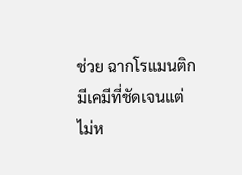ช่วย ฉากโรแมนติกมีเคมีที่ชัดเจนแต่ไม่ห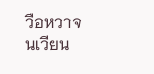วือหวาจนเวียน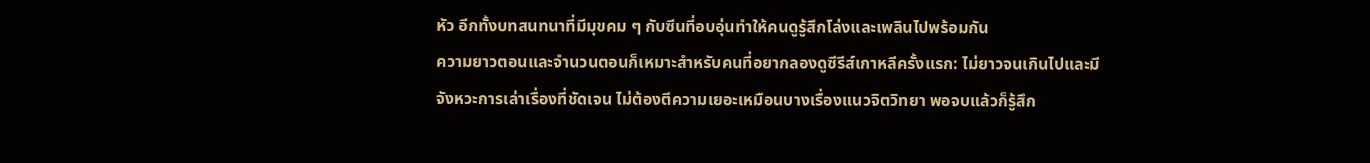หัว อีกทั้งบทสนทนาที่มีมุขคม ๆ กับซีนที่อบอุ่นทำให้คนดูรู้สึกโล่งและเพลินไปพร้อมกัน
ความยาวตอนและจำนวนตอนก็เหมาะสำหรับคนที่อยากลองดูซีรีส์เกาหลีครั้งแรก: ไม่ยาวจนเกินไปและมีจังหวะการเล่าเรื่องที่ชัดเจน ไม่ต้องตีความเยอะเหมือนบางเรื่องแนวจิตวิทยา พอจบแล้วก็รู้สึก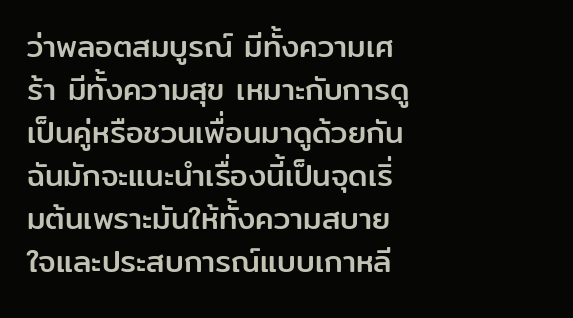ว่าพลอตสมบูรณ์ มีทั้งความเศร้า มีทั้งความสุข เหมาะกับการดูเป็นคู่หรือชวนเพื่อนมาดูด้วยกัน ฉันมักจะแนะนำเรื่องนี้เป็นจุดเริ่มต้นเพราะมันให้ทั้งความสบายใจและประสบการณ์แบบเกาหลี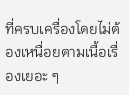ที่ครบเครื่องโดยไม่ต้องเหนื่อยตามเนื้อเรื่องเยอะ ๆ